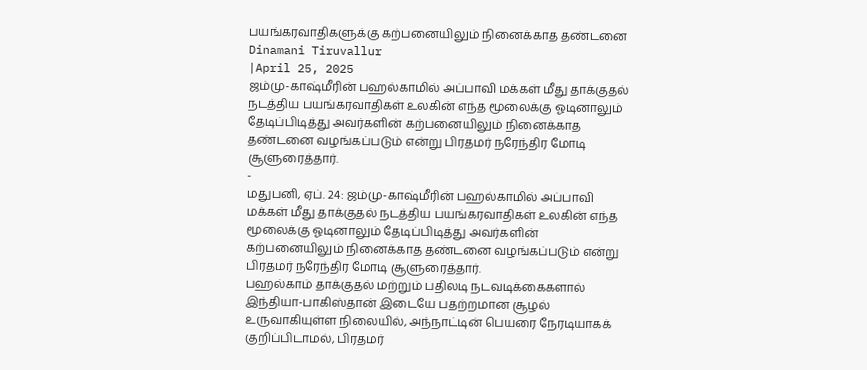பயங்கரவாதிகளுக்கு கற்பனையிலும் நினைக்காத தண்டனை
Dinamani Tiruvallur
|April 25, 2025
ஜம்மு-காஷ்மீரின் பஹல்காமில் அப்பாவி மக்கள் மீது தாக்குதல் நடத்திய பயங்கரவாதிகள் உலகின் எந்த மூலைக்கு ஓடினாலும் தேடிப்பிடித்து அவர்களின் கற்பனையிலும் நினைக்காத தண்டனை வழங்கப்படும் என்று பிரதமர் நரேந்திர மோடி சூளுரைத்தார்.
-
மதுபனி, ஏப். 24: ஜம்மு-காஷ்மீரின் பஹல்காமில் அப்பாவி மக்கள் மீது தாக்குதல் நடத்திய பயங்கரவாதிகள் உலகின் எந்த மூலைக்கு ஓடினாலும் தேடிப்பிடித்து அவர்களின் கற்பனையிலும் நினைக்காத தண்டனை வழங்கப்படும் என்று பிரதமர் நரேந்திர மோடி சூளுரைத்தார்.
பஹல்காம் தாக்குதல் மற்றும் பதிலடி நடவடிக்கைகளால் இந்தியா-பாகிஸ்தான் இடையே பதற்றமான சூழல் உருவாகியுள்ள நிலையில், அந்நாட்டின் பெயரை நேரடியாகக் குறிப்பிடாமல், பிரதமர்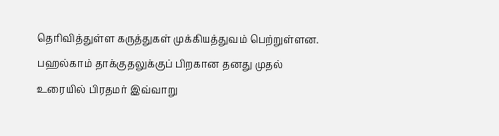தெரிவித்துள்ள கருத்துகள் முக்கியத்துவம் பெற்றுள்ளன. பஹல்காம் தாக்குதலுக்குப் பிறகான தனது முதல் உரையில் பிரதமர் இவ்வாறு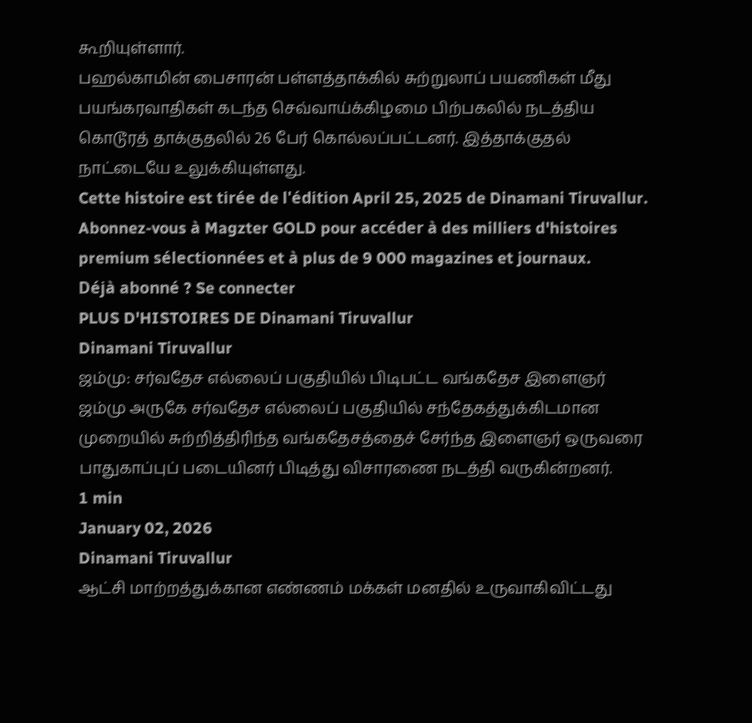கூறியுள்ளார்.
பஹல்காமின் பைசாரன் பள்ளத்தாக்கில் சுற்றுலாப் பயணிகள் மீது பயங்கரவாதிகள் கடந்த செவ்வாய்க்கிழமை பிற்பகலில் நடத்திய கொடூரத் தாக்குதலில் 26 பேர் கொல்லப்பட்டனர். இத்தாக்குதல் நாட்டையே உலுக்கியுள்ளது.
Cette histoire est tirée de l'édition April 25, 2025 de Dinamani Tiruvallur.
Abonnez-vous à Magzter GOLD pour accéder à des milliers d'histoires premium sélectionnées et à plus de 9 000 magazines et journaux.
Déjà abonné ? Se connecter
PLUS D'HISTOIRES DE Dinamani Tiruvallur
Dinamani Tiruvallur
ஜம்மு: சர்வதேச எல்லைப் பகுதியில் பிடிபட்ட வங்கதேச இளைஞர்
ஜம்மு அருகே சர்வதேச எல்லைப் பகுதியில் சந்தேகத்துக்கிடமான முறையில் சுற்றித்திரிந்த வங்கதேசத்தைச் சேர்ந்த இளைஞர் ஒருவரை பாதுகாப்புப் படையினர் பிடித்து விசாரணை நடத்தி வருகின்றனர்.
1 min
January 02, 2026
Dinamani Tiruvallur
ஆட்சி மாற்றத்துக்கான எண்ணம் மக்கள் மனதில் உருவாகிவிட்டது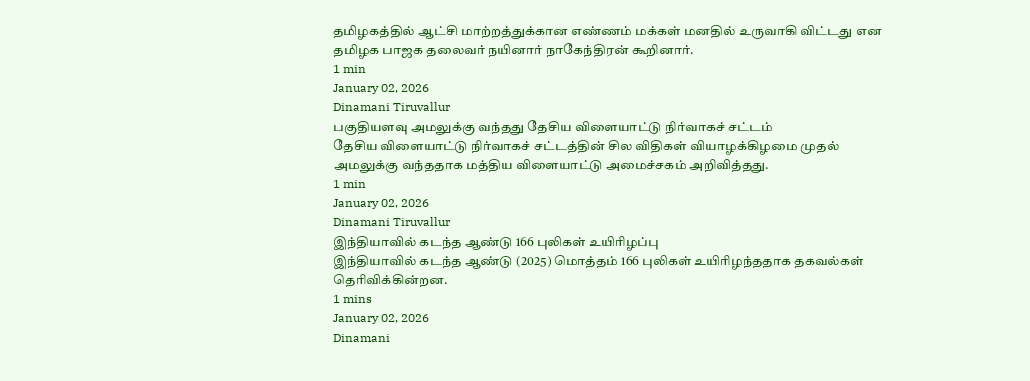தமிழகத்தில் ஆட்சி மாற்றத்துக்கான எண்ணம் மக்கள் மனதில் உருவாகி விட்டது என தமிழக பாஜக தலைவர் நயினார் நாகேந்திரன் கூறினார்.
1 min
January 02, 2026
Dinamani Tiruvallur
பகுதியளவு அமலுக்கு வந்தது தேசிய விளையாட்டு நிர்வாகச் சட்டம்
தேசிய விளையாட்டு நிர்வாகச் சட்டத்தின் சில விதிகள் வியாழக்கிழமை முதல் அமலுக்கு வந்ததாக மத்திய விளையாட்டு அமைச்சகம் அறிவித்தது.
1 min
January 02, 2026
Dinamani Tiruvallur
இந்தியாவில் கடந்த ஆண்டு 166 புலிகள் உயிரிழப்பு
இந்தியாவில் கடந்த ஆண்டு (2025) மொத்தம் 166 புலிகள் உயிரிழந்ததாக தகவல்கள் தெரிவிக்கின்றன.
1 mins
January 02, 2026
Dinamani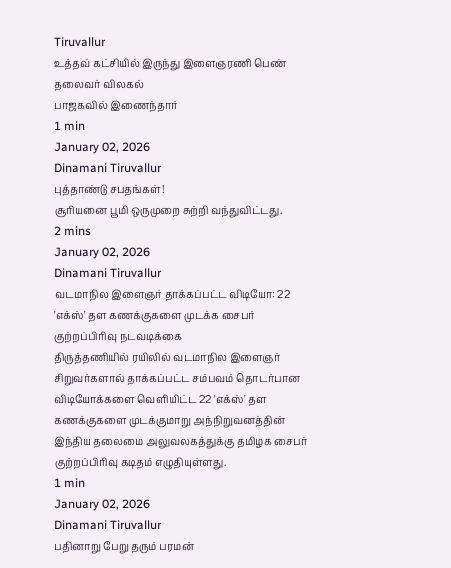Tiruvallur
உத்தவ் கட்சியில் இருந்து இளைஞரணி பெண் தலைவர் விலகல்
பாஜகவில் இணைந்தார்
1 min
January 02, 2026
Dinamani Tiruvallur
புத்தாண்டு சபதங்கள்!
சூரியனை பூமி ஒருமுறை சுற்றி வந்துவிட்டது.
2 mins
January 02, 2026
Dinamani Tiruvallur
வடமாநில இளைஞர் தாக்கப்பட்ட விடியோ: 22 'எக்ஸ்' தள கணக்குகளை முடக்க சைபர் குற்றப்பிரிவு நடவடிக்கை
திருத்தணியில் ரயிலில் வடமாநில இளைஞர் சிறுவர்களால் தாக்கப்பட்ட சம்பவம் தொடர்பான விடியோக்களை வெளியிட்ட 22 'எக்ஸ்' தள கணக்குகளை முடக்குமாறு அந்நிறுவனத்தின் இந்திய தலைமை அலுவலகத்துக்கு தமிழக சைபர் குற்றப்பிரிவு கடிதம் எழுதியுள்ளது.
1 min
January 02, 2026
Dinamani Tiruvallur
பதினாறு பேறு தரும் பரமன்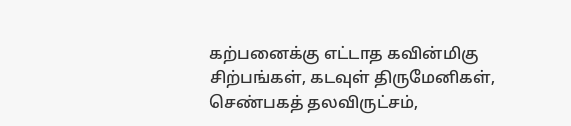கற்பனைக்கு எட்டாத கவின்மிகு சிற்பங்கள், கடவுள் திருமேனிகள், செண்பகத் தலவிருட்சம்,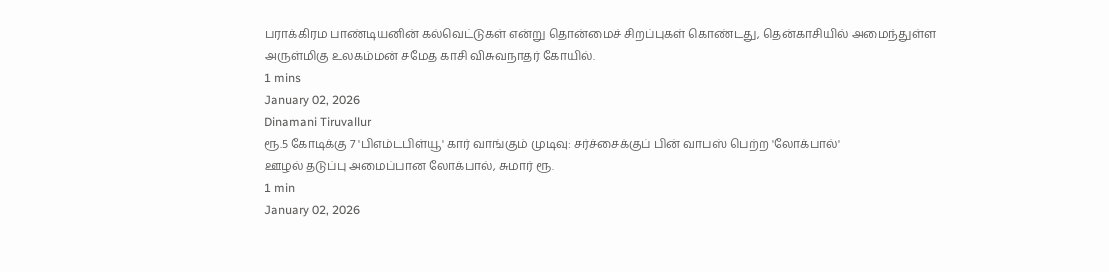பராக்கிரம பாண்டியனின் கல்வெட்டுகள் என்று தொன்மைச் சிறப்புகள் கொண்டது, தென்காசியில் அமைந்துள்ள அருள்மிகு உலகம்மன் சமேத காசி விசுவநாதர் கோயில்.
1 mins
January 02, 2026
Dinamani Tiruvallur
ரூ.5 கோடிக்கு 7 'பிஎம்டபிள்யூ' கார் வாங்கும் முடிவு: சர்ச்சைக்குப் பின் வாபஸ் பெற்ற 'லோக்பால்'
ஊழல் தடுப்பு அமைப்பான லோக்பால், சுமார் ரூ.
1 min
January 02, 2026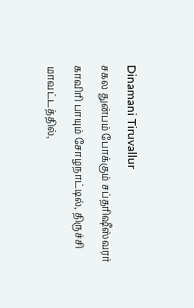Dinamani Tiruvallur
சகல துன்பம் போக்கும் சப்தரிஷீஸ்வரர்
காவிரி பாயும் சோழநாட்டில், திருச்சி மாவட்டத்தில்,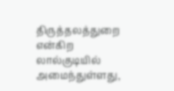திருத்தலத்துறை என்கிற லால்குடியில் அமைந்துள்ளது,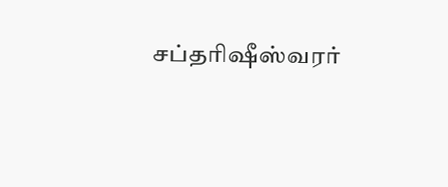சப்தரிஷீஸ்வரர்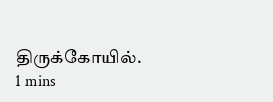திருக்கோயில்.
1 mins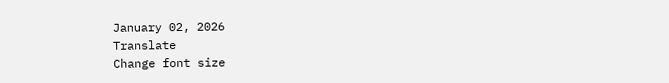January 02, 2026
Translate
Change font size